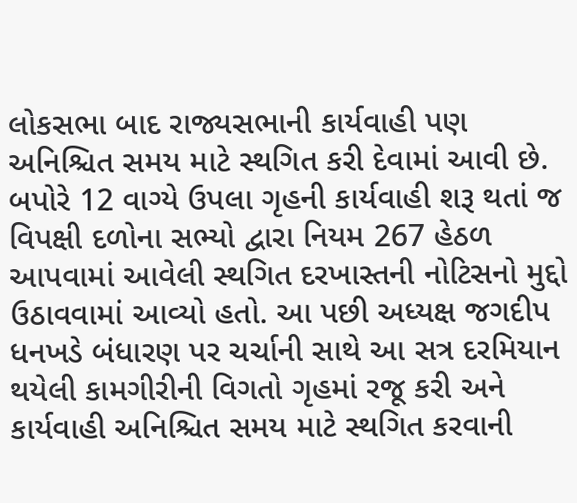લોકસભા બાદ રાજ્યસભાની કાર્યવાહી પણ અનિશ્ચિત સમય માટે સ્થગિત કરી દેવામાં આવી છે. બપોરે 12 વાગ્યે ઉપલા ગૃહની કાર્યવાહી શરૂ થતાં જ વિપક્ષી દળોના સભ્યો દ્વારા નિયમ 267 હેઠળ આપવામાં આવેલી સ્થગિત દરખાસ્તની નોટિસનો મુદ્દો ઉઠાવવામાં આવ્યો હતો. આ પછી અધ્યક્ષ જગદીપ ધનખડે બંધારણ પર ચર્ચાની સાથે આ સત્ર દરમિયાન થયેલી કામગીરીની વિગતો ગૃહમાં રજૂ કરી અને કાર્યવાહી અનિશ્ચિત સમય માટે સ્થગિત કરવાની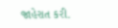જાહેરાત કરી.